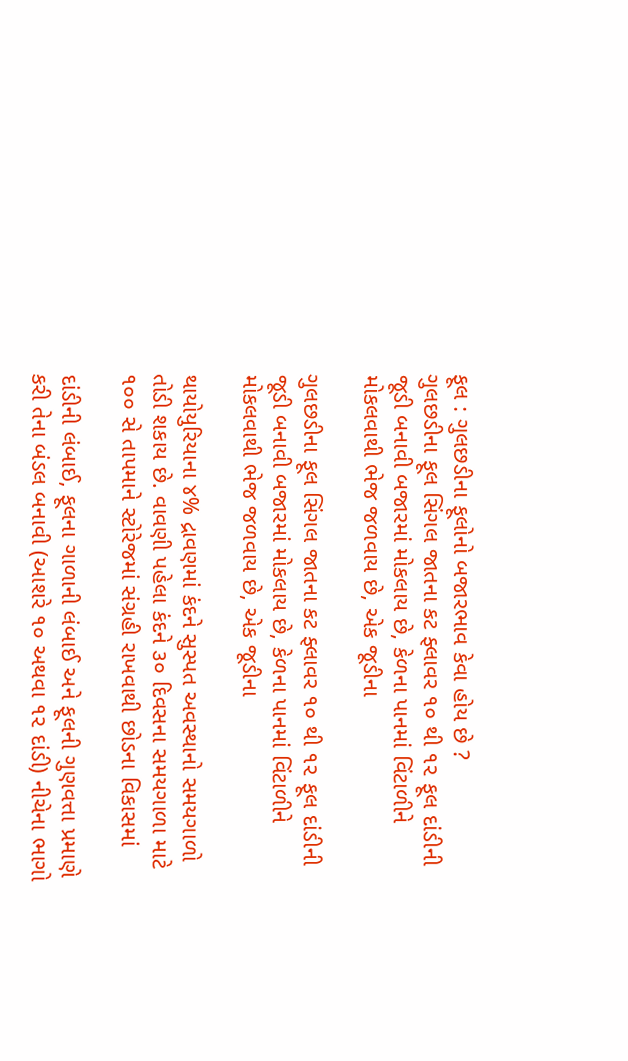ફૂલ : ગુલછડીના ફૂલોનો બજારભાવ કેવા હોય છે ?
ગુલછડીના ફૂલ સિંગલ જાતના કટ ફ્લાવર ૧૦ થી ૧૨ ફૂલ દાંડીની જૂડી બનાવી બજારમાં મોકલાય છે, કેળના પાનમાં વિંટાળીને મોકલવાથી ભેજ જળવાય છે, એક જૂડીના

ગુલછડીના ફૂલ સિંગલ જાતના કટ ફ્લાવર ૧૦ થી ૧૨ ફૂલ દાંડીની જૂડી બનાવી બજારમાં મોકલાય છે, કેળના પાનમાં વિંટાળીને મોકલવાથી ભેજ જળવાય છે, એક જૂડીના

થાયોયુરિયાના ૪% દ્રાવણમાં કંદને સુસ્પત અવસ્થાનો સમયગાળો તોડી શકાય છે. વાવણી પહેલા કંદને ૩૦ દિવસના સમયગાળા માટે ૧૦૦ સે તાપમાને સ્ટોરેજમાં સંગ્રહી રાખવાથી છોડના વિકાસમાં

દાંડીની લંબાઈ, ફૂલના ગાળાની લંબાઈ અને ફૂલની ગુણવત્તા પ્રમાણે કરી તેના બંડલ બનાવી (આશરે ૧૦ અથવા ૧૨ દાંડી) નીચેના ભાગો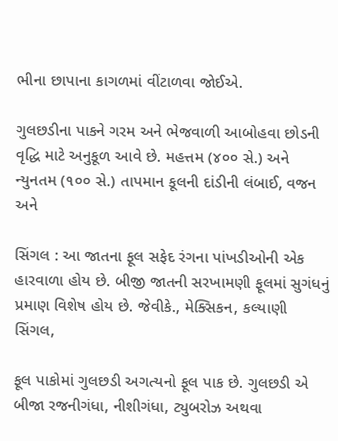ભીના છાપાના કાગળમાં વીંટાળવા જોઈએ.

ગુલછડીના પાકને ગરમ અને ભેજવાળી આબોહવા છોડની વૃદ્ધિ માટે અનુકૂળ આવે છે. મહત્તમ (૪૦૦ સે.) અને ન્યુનતમ (૧૦૦ સે.) તાપમાન કૂલની દાંડીની લંબાઈ, વજન અને

સિંગલ : આ જાતના ફૂલ સફેદ રંગના પાંખડીઓની એક હારવાળા હોય છે. બીજી જાતની સરખામણી ફૂલમાં સુગંધનું પ્રમાણ વિશેષ હોય છે. જેવીકે., મેક્સિકન, કલ્યાણી સિંગલ,

ફૂલ પાકોમાં ગુલછડી અગત્યનો ફૂલ પાક છે. ગુલછડી એ બીજા રજનીગંધા, નીશીગંધા, ટ્યુબરોઝ અથવા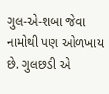ગુલ-એ-શબા જેવા નામોથી પણ ઓળખાય છે. ગુલછડી એ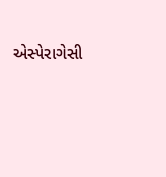એસ્પેરાગેસી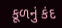કૂળનું કંદ